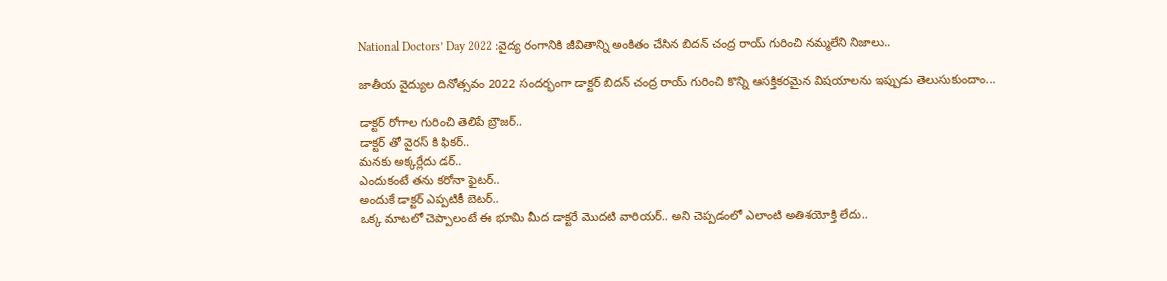National Doctors’ Day 2022 :వైద్య రంగానికి జీవితాన్ని అంకితం చేసిన బిదన్ చంద్ర రాయ్ గురించి నమ్మలేని నిజాలు..

జాతీయ వైద్యుల దినోత్సవం 2022 సందర్భంగా డాక్టర్ బిదన్ చంద్ర రాయ్ గురించి కొన్ని ఆసక్తికరమైన విషయాలను ఇప్పుడు తెలుసుకుందాం...

డాక్టర్ రోగాల గురించి తెలిపే బ్రౌజర్..
డాక్టర్ తో వైరస్ కి ఫికర్..
మనకు అక్కర్లేదు డర్..
ఎందుకంటే తను కరోనా ఫైటర్..
అందుకే డాక్టర్ ఎప్పటికీ బెటర్..
ఒక్క మాటలో చెప్పాలంటే ఈ భూమి మీద డాక్టరే మొదటి వారియర్.. అని చెప్పడంలో ఎలాంటి అతిశయోక్తి లేదు..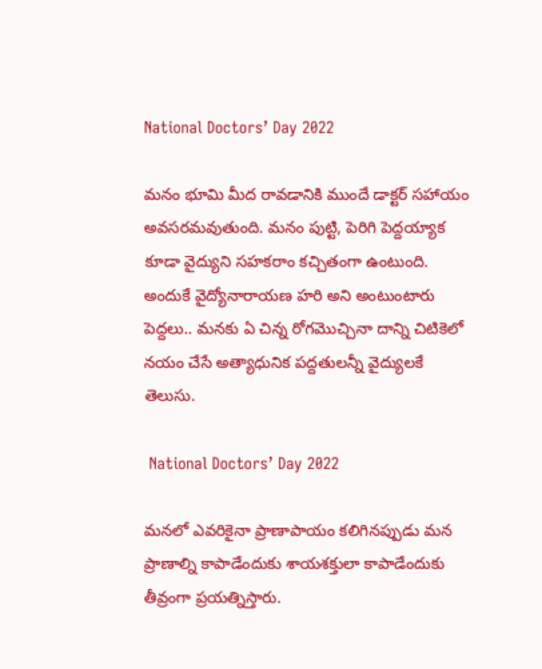National Doctors’ Day 2022

మనం భూమి మీద రావడానికి ముందే డాక్టర్ సహాయం అవసరమవుతుంది. మనం పుట్టి, పెరిగి పెద్దయ్యాక కూడా వైద్యుని సహకరాం కచ్చితంగా ఉంటుంది. అందుకే వైద్యోనారాయణ హరి అని అంటుంటారు పెద్దలు.. మనకు ఏ చిన్న రోగమొచ్చినా దాన్ని చిటికెలో నయం చేసే అత్యాధునిక పద్దతులన్నీ వైద్యులకే తెలుసు.

 National Doctors’ Day 2022

మనలో ఎవరికైనా ప్రాణాపాయం కలిగినప్పుడు మన ప్రాణాల్ని కాపాడేందుకు శాయశక్తులా కాపాడేందుకు తీవ్రంగా ప్రయత్నిస్తారు.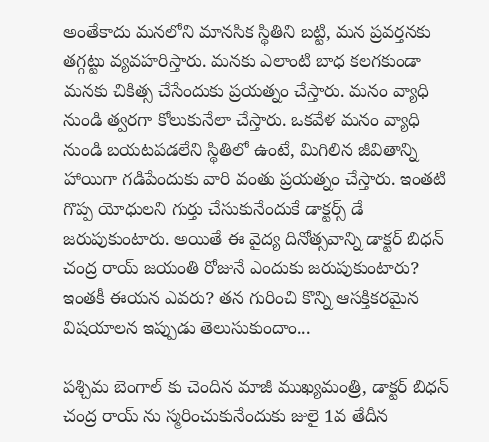అంతేకాదు మనలోని మానసిక స్థితిని బట్టి, మన ప్రవర్తనకు తగ్గట్టు వ్యవహరిస్తారు. మనకు ఎలాంటి బాధ కలగకుండా మనకు చికిత్స చేసేందుకు ప్రయత్నం చేస్తారు. మనం వ్యాధి నుండి త్వరగా కోలుకునేలా చేస్తారు. ఒకవేళ మనం వ్యాధి నుండి బయటపడలేని స్థితిలో ఉంటే, మిగిలిన జీవితాన్ని హాయిగా గడిపేందుకు వారి వంతు ప్రయత్నం చేస్తారు. ఇంతటి గొప్ప యోధులని గుర్తు చేసుకునేందుకే డాక్టర్స్ డే జరుపుకుంటారు. అయితే ఈ వైద్య దినోత్సవాన్ని డాక్టర్ బిధన్ చంద్ర రాయ్ జయంతి రోజునే ఎందుకు జరుపుకుంటారు? ఇంతకీ ఈయన ఎవరు? తన గురించి కొన్ని ఆసక్తికరమైన విషయాలన ఇప్పుడు తెలుసుకుందాం...

పశ్చిమ బెంగాల్ కు చెందిన మాజీ ముఖ్యమంత్రి, డాక్టర్ బిధన్ చంద్ర రాయ్ ను స్మరించుకునేందుకు జులై 1వ తేదీన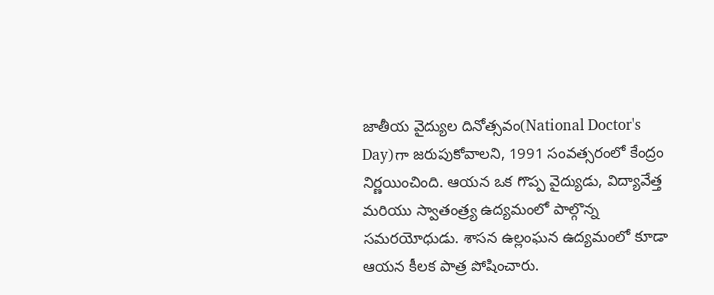జాతీయ వైద్యుల దినోత్సవం(National Doctor's Day)గా జరుపుకోవాలని, 1991 సంవత్సరంలో కేంద్రం నిర్ణయించింది. ఆయన ఒక గొప్ప వైద్యుడు, విద్యావేత్త మరియు స్వాతంత్ర్య ఉద్యమంలో పాల్గొన్న సమరయోధుడు. శాసన ఉల్లంఘన ఉద్యమంలో కూడా ఆయన కీలక పాత్ర పోషించారు.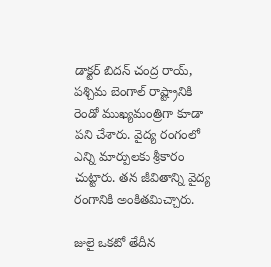డాక్టర్ బిదన్ చంద్ర రాయ్, పశ్చిమ బెంగాల్ రాష్ట్రానికి రెండో ముఖ్యమంత్రిగా కూడా పని చేశారు. వైద్య రంగంలో ఎన్ని మార్పులకు శ్రీకారం చుట్టారు. తన జీవితాన్ని వైద్య రంగానికి అంకితమిచ్చారు.

జులై ఒకటో తేదీన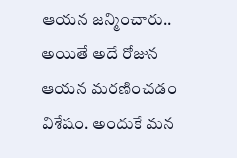ఆయన జన్మించారు.. అయితే అదే రోజున ఆయన మరణించడం విశేషం. అందుకే మన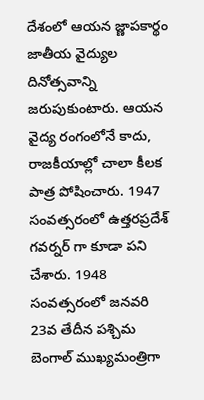దేశంలో ఆయన జ్ణాపకార్థం జాతీయ వైద్యుల దినోత్సవాన్ని జరుపుకుంటారు. ఆయన వైద్య రంగంలోనే కాదు, రాజకీయాల్లో చాలా కీలక పాత్ర పోషించారు. 1947 సంవత్సరంలో ఉత్తరప్రదేశ్ గవర్నర్ గా కూడా పని చేశారు. 1948 సంవత్సరంలో జనవరి 23వ తేదీన పశ్చిమ బెంగాల్ ముఖ్యమంత్రిగా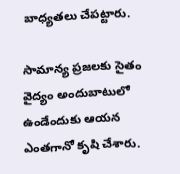బాధ్యతలు చేపట్టారు.

సామాన్య ప్రజలకు సైతం వైద్యం అందుబాటులో ఉండేందుకు ఆయన ఎంతగానో కృషి చేశారు.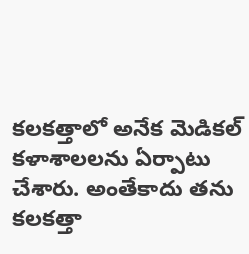కలకత్తాలో అనేక మెడికల్ కళాశాలలను ఏర్పాటు చేశారు. అంతేకాదు తను కలకత్తా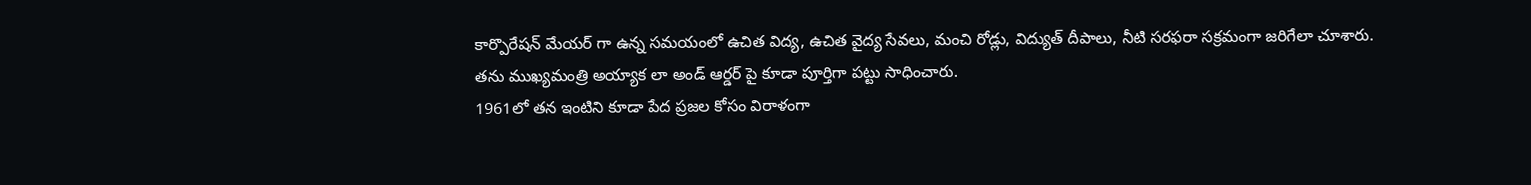కార్పొరేషన్ మేయర్ గా ఉన్న సమయంలో ఉచిత విద్య, ఉచిత వైద్య సేవలు, మంచి రోడ్లు, విద్యుత్ దీపాలు, నీటి సరఫరా సక్రమంగా జరిగేలా చూశారు.
తను ముఖ్యమంత్రి అయ్యాక లా అండ్ ఆర్డర్ పై కూడా పూర్తిగా పట్టు సాధించారు.
1961లో తన ఇంటిని కూడా పేద ప్రజల కోసం విరాళంగా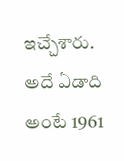ఇచ్చేశారు.
అదే ఏడాది అంటే 1961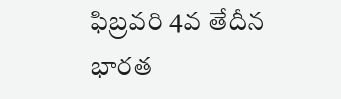ఫిబ్రవరి 4వ తేదీన భారత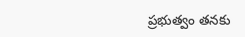ప్రభుత్వం తనకు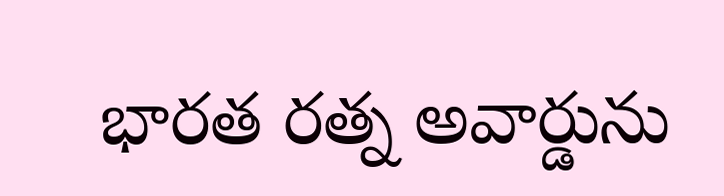భారత రత్న అవార్డును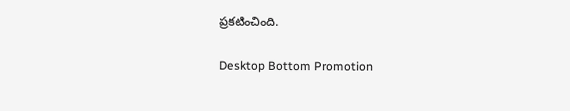ప్రకటించింది.

Desktop Bottom Promotion